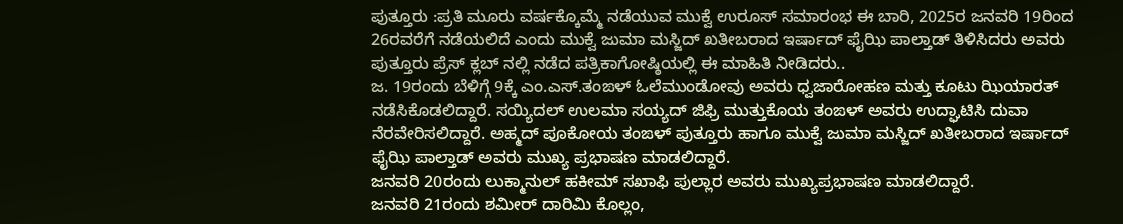ಪುತ್ತೂರು :ಪ್ರತಿ ಮೂರು ವರ್ಷಕ್ಕೊಮ್ಮೆ ನಡೆಯುವ ಮುಕ್ವೆ ಉರೂಸ್ ಸಮಾರಂಭ ಈ ಬಾರಿ, 2025ರ ಜನವರಿ 19ರಿಂದ 26ರವರೆಗೆ ನಡೆಯಲಿದೆ ಎಂದು ಮುಕ್ವೆ ಜುಮಾ ಮಸ್ಜಿದ್ ಖತೀಬರಾದ ಇರ್ಷಾದ್ ಫೈಝಿ ಪಾಲ್ತಾಡ್ ತಿಳಿಸಿದರು ಅವರು ಪುತ್ತೂರು ಪ್ರೆಸ್ ಕ್ಲಬ್ ನಲ್ಲಿ ನಡೆದ ಪತ್ರಿಕಾಗೋಷ್ಠಿಯಲ್ಲಿ ಈ ಮಾಹಿತಿ ನೀಡಿದರು..
ಜ. 19ರಂದು ಬೆಳಿಗ್ಗೆ 9ಕ್ಕೆ ಎಂ.ಎಸ್.ತಂಙಳ್ ಓಲೆಮುಂಡೋವು ಅವರು ಧ್ವಜಾರೋಹಣ ಮತ್ತು ಕೂಟು ಝಿಯಾರತ್ ನಡೆಸಿಕೊಡಲಿದ್ದಾರೆ. ಸಯ್ಯಿದಲ್ ಉಲಮಾ ಸಯ್ಯದ್ ಜಿಫ್ರಿ ಮುತ್ತುಕೊಯ ತಂಙಳ್ ಅವರು ಉದ್ಘಾಟಿಸಿ ದುವಾ ನೆರವೇರಿಸಲಿದ್ದಾರೆ. ಅಹ್ಮದ್ ಪೂಕೋಯ ತಂಙಳ್ ಪುತ್ತೂರು ಹಾಗೂ ಮುಕ್ವೆ ಜುಮಾ ಮಸ್ಜಿದ್ ಖತೀಬರಾದ ಇರ್ಷಾದ್ ಫೈಝಿ ಪಾಲ್ತಾಡ್ ಅವರು ಮುಖ್ಯ ಪ್ರಭಾಷಣ ಮಾಡಲಿದ್ದಾರೆ.
ಜನವರಿ 20ರಂದು ಲುಕ್ಮಾನುಲ್ ಹಕೀಮ್ ಸಖಾಫಿ ಪುಲ್ಲಾರ ಅವರು ಮುಖ್ಯಪ್ರಭಾಷಣ ಮಾಡಲಿದ್ದಾರೆ.
ಜನವರಿ 21ರಂದು ಶಮೀರ್ ದಾರಿಮಿ ಕೊಲ್ಲಂ,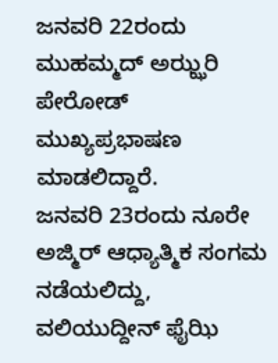ಜನವರಿ 22ರಂದು ಮುಹಮ್ಮದ್ ಅಝ್ಝರಿ ಪೇರೋಡ್ ಮುಖ್ಯಪ್ರಭಾಷಣ ಮಾಡಲಿದ್ದಾರೆ.
ಜನವರಿ 23ರಂದು ನೂರೇ ಅಜ್ಮಿರ್ ಆಧ್ಯಾತ್ಮಿಕ ಸಂಗಮ ನಡೆಯಲಿದ್ದು, ವಲಿಯುದ್ದೀನ್ ಫೈಝಿ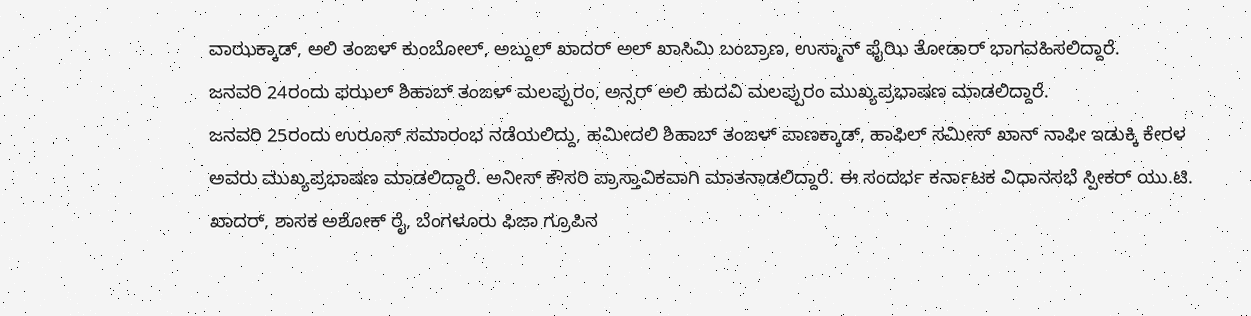ವಾಝಕ್ಕಾಡ್, ಅಲಿ ತಂಙಳ್ ಕುಂಬೋಲ್, ಅಬ್ದುಲ್ ಖಾದರ್ ಅಲ್ ಖಾಸಿಮಿ ಬಂಬ್ರಾಣ, ಉಸ್ಮಾನ್ ಫೈಝಿ ತೋಡಾರ್ ಭಾಗವಹಿಸಲಿದ್ದಾರೆ.
ಜನವರಿ 24ರಂದು ಫಝಲ್ ಶಿಹಾಬ್ ತಂಙಳ್ ಮಲಪ್ಪುರಂ, ಅನ್ಸರ್ ಅಲಿ ಹುದವಿ ಮಲಪ್ಪುರಂ ಮುಖ್ಯಪ್ರಭಾಷಣ ಮಾಡಲಿದ್ದಾರೆ.
ಜನವರಿ 25ರಂದು ಉರೂಸ್ ಸಮಾರಂಭ ನಡೆಯಲಿದ್ದು, ಹಮೀದಲಿ ಶಿಹಾಬ್ ತಂಙಳ್ ಪಾಣಕ್ಕಾಡ್, ಹಾಫಿಲ್ ಸಮೀಸ್ ಖಾನ್ ನಾಫೀ ಇಡುಕ್ಕಿ ಕೇರಳ ಅವರು ಮುಖ್ಯಪ್ರಭಾಷಣ ಮಾಡಲಿದ್ದಾರೆ. ಅನೀಸ್ ಕೌಸರಿ ಪ್ರಾಸ್ತಾವಿಕವಾಗಿ ಮಾತನಾಡಲಿದ್ದಾರೆ. ಈ ಸಂದರ್ಭ ಕರ್ನಾಟಕ ವಿಧಾನಸಭೆ ಸ್ಪೀಕರ್ ಯು.ಟಿ. ಖಾದರ್, ಶಾಸಕ ಅಶೋಕ್ ರೈ, ಬೆಂಗಳೂರು ಫಿಜಾ ಗ್ರೂಪಿನ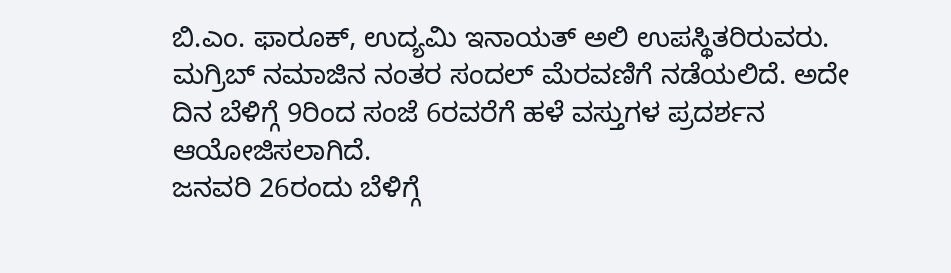ಬಿ.ಎಂ. ಫಾರೂಕ್, ಉದ್ಯಮಿ ಇನಾಯತ್ ಅಲಿ ಉಪಸ್ಥಿತರಿರುವರು.
ಮಗ್ರಿಬ್ ನಮಾಜಿನ ನಂತರ ಸಂದಲ್ ಮೆರವಣಿಗೆ ನಡೆಯಲಿದೆ. ಅದೇ ದಿನ ಬೆಳಿಗ್ಗೆ 9ರಿಂದ ಸಂಜೆ 6ರವರೆಗೆ ಹಳೆ ವಸ್ತುಗಳ ಪ್ರದರ್ಶನ ಆಯೋಜಿಸಲಾಗಿದೆ.
ಜನವರಿ 26ರಂದು ಬೆಳಿಗ್ಗೆ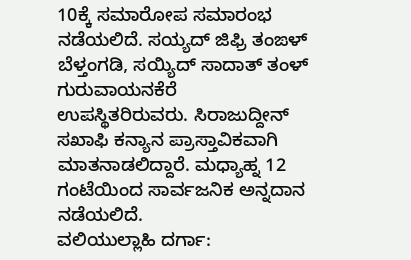10ಕ್ಕೆ ಸಮಾರೋಪ ಸಮಾರಂಭ ನಡೆಯಲಿದೆ. ಸಯ್ಯದ್ ಜಿಫ್ರಿ ತಂಙಳ್ ಬೆಳ್ತಂಗಡಿ, ಸಯ್ಯಿದ್ ಸಾದಾತ್ ತಂಳ್ ಗುರುವಾಯನಕೆರೆ ಉಪಸ್ಥಿತರಿರುವರು. ಸಿರಾಜುದ್ದೀನ್ ಸಖಾಫಿ ಕನ್ಯಾನ ಪ್ರಾಸ್ತಾವಿಕವಾಗಿ ಮಾತನಾಡಲಿದ್ದಾರೆ. ಮಧ್ಯಾಹ್ನ 12 ಗಂಟೆಯಿಂದ ಸಾರ್ವಜನಿಕ ಅನ್ನದಾನ ನಡೆಯಲಿದೆ.
ವಲಿಯುಲ್ಲಾಹಿ ದರ್ಗಾ: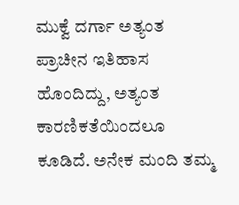ಮುಕ್ವೆ ದರ್ಗಾ ಅತ್ಯಂತ ಪ್ರಾಚೀನ ಇತಿಹಾಸ ಹೊಂದಿದ್ದು, ಅತ್ಯಂತ ಕಾರಣಿಕತೆಯಿಂದಲೂ ಕೂಡಿದೆ. ಅನೇಕ ಮಂದಿ ತಮ್ಮ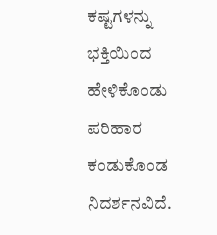ಕಷ್ಟಗಳನ್ನು ಭಕ್ತಿಯಿಂದ ಹೇಳಿಕೊಂಡು ಪರಿಹಾರ ಕಂಡುಕೊಂಡ ನಿದರ್ಶನವಿದೆ.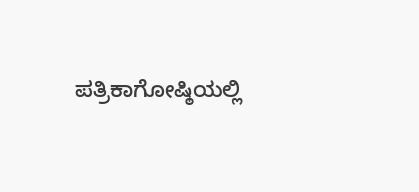ಪತ್ರಿಕಾಗೋಷ್ಠಿಯಲ್ಲಿ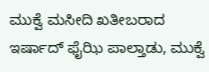ಮುಕ್ವೆ ಮಸೀದಿ ಖತೀಬರಾದ ಇರ್ಷಾದ್ ಫೈಝಿ ಪಾಲ್ತಾಡು, ಮುಕ್ವೆ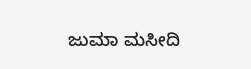ಜುಮಾ ಮಸೀದಿ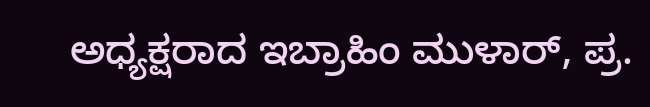ಅಧ್ಯಕ್ಷರಾದ ಇಬ್ರಾಹಿಂ ಮುಳಾರ್, ಪ್ರ.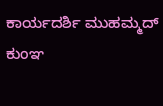ಕಾರ್ಯದರ್ಶಿ ಮುಹಮ್ಮದ್ ಕುಂಞ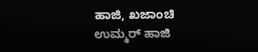ಹಾಜಿ, ಖಜಾಂಚಿ ಉಮ್ಮರ್ ಹಾಜಿ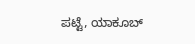ಪಟ್ಟೆ, ಯಾಕೂಬ್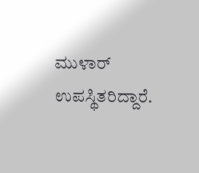ಮುಳಾರ್ ಉಪಸ್ಥಿತರಿದ್ದಾರೆ.